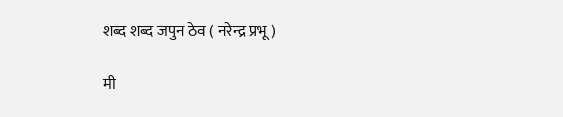शब्द शब्द जपुन ठेव ( नरेन्द्र प्रभू )

मी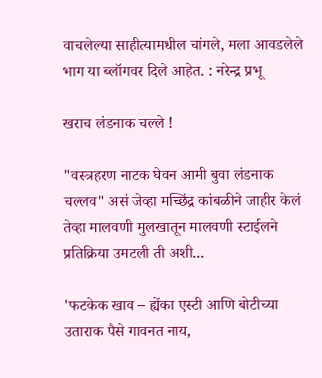वाचलेल्या साहीत्यामधील चांगले, मला आवडलेले भाग या ब्लॉगवर दिले आहेत. : नरेन्द्र प्रभू

खराच लंडनाक चल्ले !

"वस्त्रहरण नाटक घेवन आमी बुवा लंडनाक चल्लव" असं जेव्हा मच्छिंद्र कांबळीने जाहीर केलं तेव्हा मालवणी मुलखातून मालवणी स्टाईलने प्रतिक्रिया उमटली ती अशी...

'फटकेक खाव – ह्येंका एस्टी आणि बोटीच्या उताराक पैसे गावनत नाय,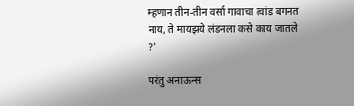म्हणान तीन-तीन वर्सा गावाचा त्वांड बगनत नाय, ते मायझये लंडनला कसे काय जातले ?'

परंतु अनाऊन्स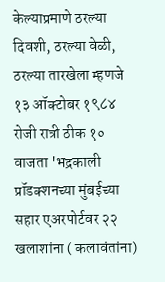केल्याप्रमाणे ठरल्या दिवशी, ठरल्या वेळी, ठरल्या तारखेला म्हणजे १३ ऑक्टोबर १९८४ रोजी रात्री ठीक १० वाजता 'भद्रकाली प्रॉडक्शनच्या मुंबईच्या सहार एअरपोर्टवर २२ खलाशांना ( कलावंतांना)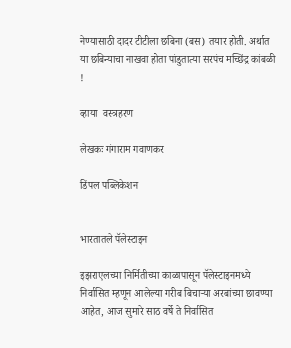नेण्यासाठी दादर टीटीला छबिना (बस) तयार होती. अर्थात या छबिन्याचा नाखवा होता पांडुतात्या सरपंच मच्छिंद्र कांबळी !

व्हाया  वस्त्रहरण

लेखकः गंगाराम गवाणकर

डिंपल पब्लिकेशन


भारतातले पॅलेस्टाइन

इझराएलच्या निर्मितीच्या काळापासून पॅलेस्टाइनमध्ये निर्वासित म्हणून आलेल्या गरीब बिचार्‍या अरबांच्या छावण्या आहेत, आज सुमारे साठ वर्षे ते निर्वासित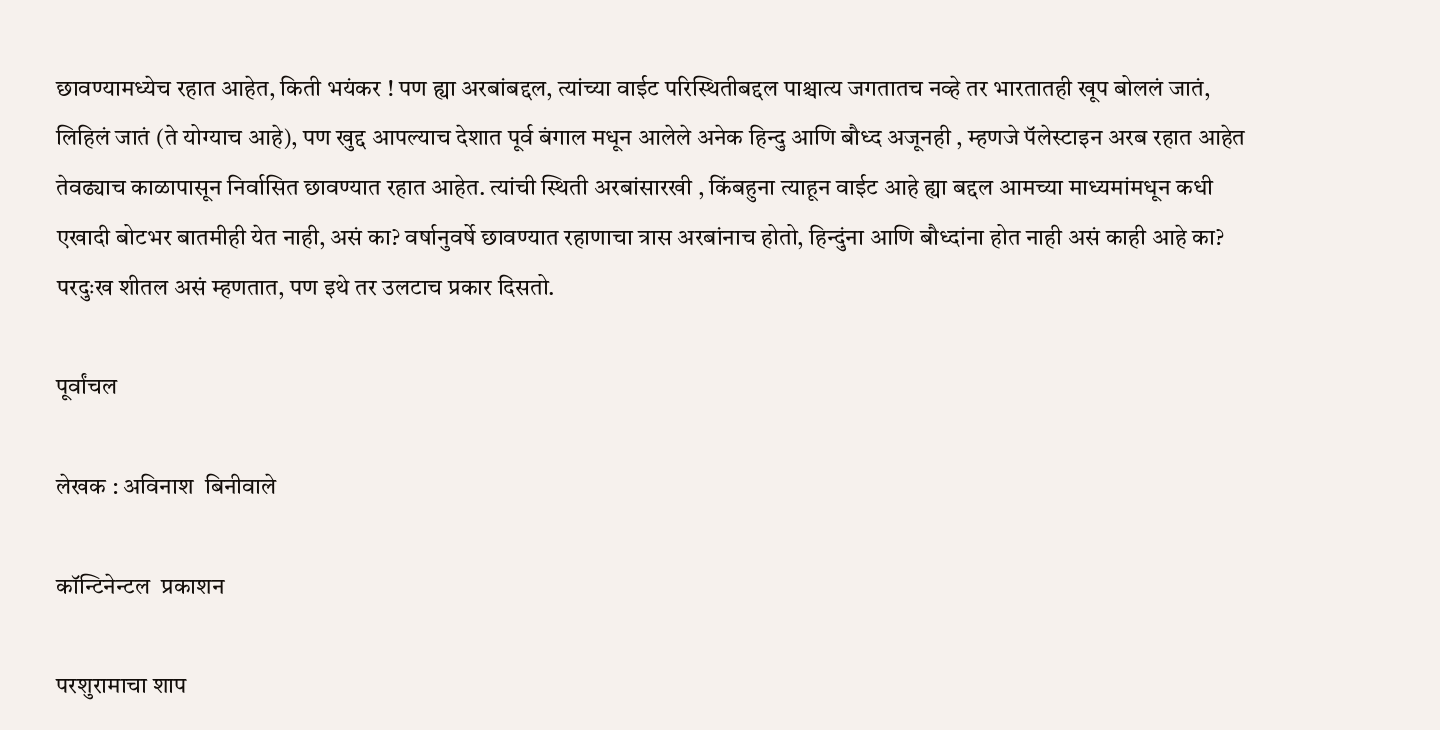छावण्यामध्येच रहात आहेत, किती भयंकर ! पण ह्या अरबांबद्दल, त्यांच्या वाईट परिस्थितीबद्दल पाश्चात्य जगतातच नव्हे तर भारतातही खूप बोललं जातं, लिहिलं जातं (ते योग्याच आहे), पण खुद्द आपल्याच देशात पूर्व बंगाल मधून आलेले अनेक हिन्दु आणि बौध्द अजूनही , म्हणजे पॅलेस्टाइन अरब रहात आहेत तेवढ्याच काळापासून निर्वासित छावण्यात रहात आहेत. त्यांची स्थिती अरबांसारखी , किंबहुना त्याहून वाईट आहे ह्या बद्दल आमच्या माध्यमांमधून कधी एखादी बोटभर बातमीही येत नाही, असं का? वर्षानुवर्षे छावण्यात रहाणाचा त्रास अरबांनाच होतो, हिन्दुंना आणि बौध्दांना होत नाही असं काही आहे का? परदुःख शीतल असं म्हणतात, पण इथे तर उलटाच प्रकार दिसतो.

पूर्वांचल

लेखक : अविनाश  बिनीवाले

कॉन्टिनेन्टल  प्रकाशन

परशुरामाचा शाप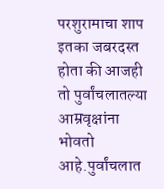परशुरामाचा शाप इतका जबरदस्त होता की आजही तो पुर्वांचलातल्या आम्रवृक्षांना भोवतो आहे.पुर्वांचलात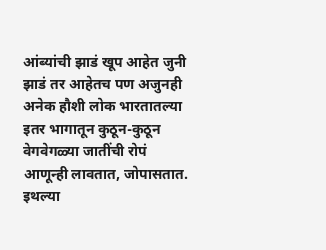आंब्यांची झाडं खूप आहेत जुनी झाडं तर आहेतच पण अजुनही अनेक हौशी लोक भारतातल्या इतर भागातून कुठून-कुठून वेगवेगळ्या जातींची रोपं आणून्ही लावतात, जोपासतात. इथल्या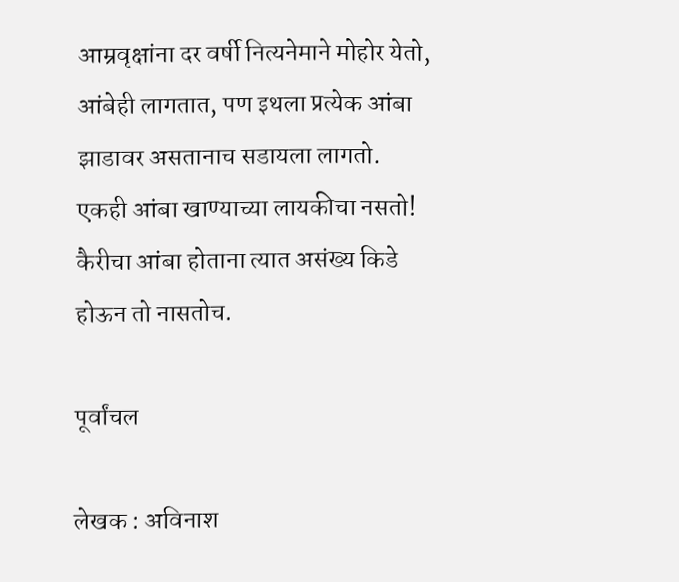आम्रवृक्षांना दर वर्षी नित्यनेमाने मोहोर येतो, आंबेही लागतात, पण इथला प्रत्येक आंबा झाडावर असतानाच सडायला लागतो. एकही आंबा खाण्याच्या लायकीचा नसतो! कैरीचा आंबा होताना त्यात असंख्य किडे होऊन तो नासतोच.

पूर्वांचल

लेखक : अविनाश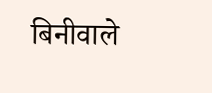बिनीवाले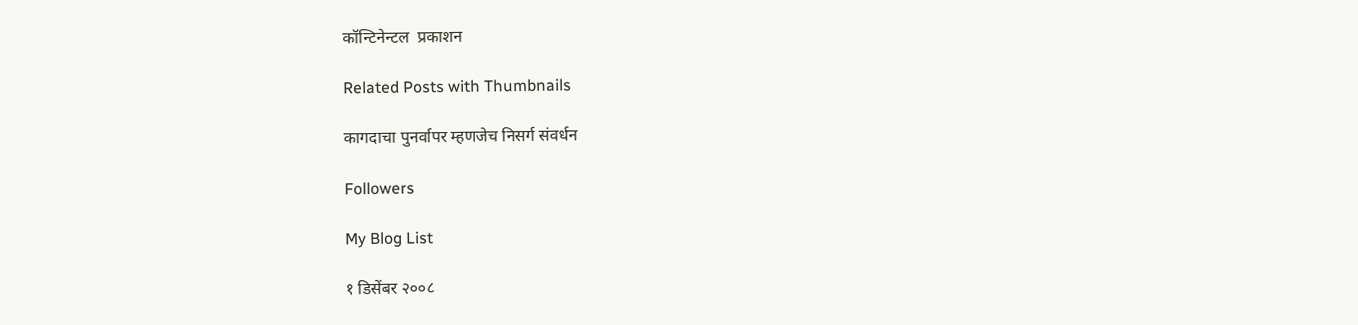कॉन्टिनेन्टल  प्रकाशन

Related Posts with Thumbnails

कागदाचा पुनर्वापर म्हणजेच निसर्ग संवर्धन

Followers

My Blog List

१ डिसेंबर २००८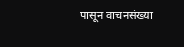पासून वाचनसंख्या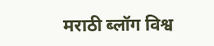मराठी ब्लॉग विश्व